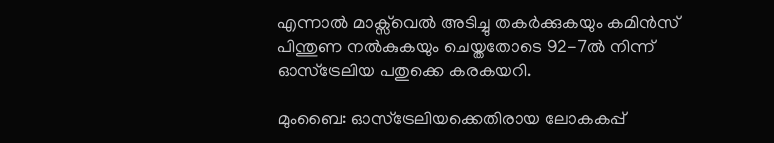എന്നാല്‍ മാക്സ്‌വെല്‍ അടിച്ചു തകര്‍ക്കുകയും കമിന്‍സ് പിന്തുണ നല്‍കുകയും ചെയ്തതോടെ 92-7ല്‍ നിന്ന് ഓസ്ട്രേലിയ പതുക്കെ കരകയറി.

മുംബൈ: ഓസ്ട്രേലിയക്കെതിരായ ലോകകപ്പ്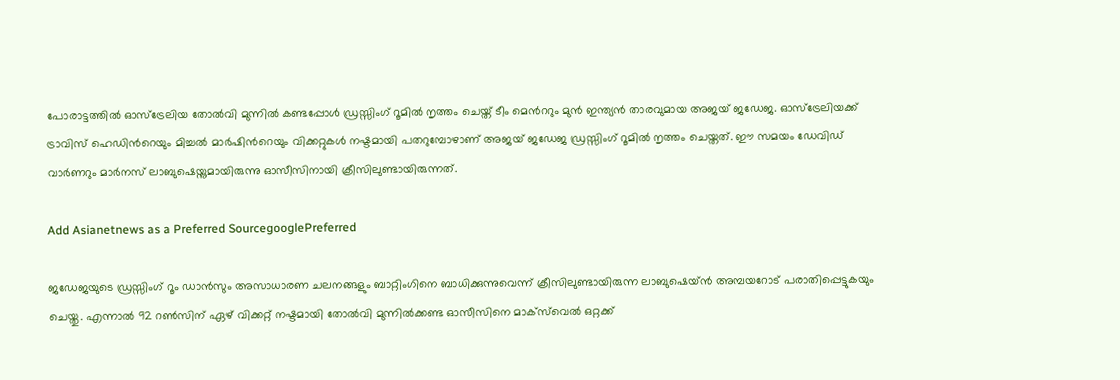പോരാട്ടത്തില്‍ ഓസ്ട്രേലിയ തോല്‍വി മുന്നില്‍ കണ്ടപ്പോള്‍ ഡ്രസ്സിംഗ് റൂമില്‍ നൃത്തം ചെയ്ത് ടീം മെന്‍ററും മുന്‍ ഇന്ത്യന്‍ താരവുമായ അജയ് ജഡേജ. ഓസ്ട്രേലിയക്ക് ട്രാവിസ് ഹെഡിന്‍റെയും മിച്ചല്‍ മാര്‍ഷിന്‍റെയും വിക്കറ്റുകള്‍ നഷ്ടമായി പതറുമ്പോഴാണ് അജയ് ജഡേജ ഡ്രസ്സിംഗ് റൂമില്‍ നൃത്തം ചെയ്തത്. ഈ സമയം ഡേവിഡ് വാര്‍ണറും മാര്‍നസ് ലാബുഷെയ്നുമായിരുന്നു ഓസീസിനായി ക്രീസിലുണ്ടായിരുന്നത്.

Add Asianetnews as a Preferred SourcegooglePreferred

ജഡേജയുടെ ഡ്രസ്സിംഗ് റൂം ‍‍ഡാന്‍സും അസാധാരണ ചലനങ്ങളും ബാറ്റിംഗിനെ ബാധിക്കുന്നുവെന്ന് ക്രീസിലുണ്ടായിരുന്ന ലാബുഷെയ്ന്‍ അമ്പയറോട് പരാതിപ്പെട്ടുകയും ചെയ്തു. എന്നാല്‍ 92 റണ്‍സിന് ഏഴ് വിക്കറ്റ് നഷ്ടമായി തോല്‍വി മുന്നില്‍ക്കണ്ട ഓസീസിനെ മാക്സ്‌വെല്‍ ഒറ്റക്ക്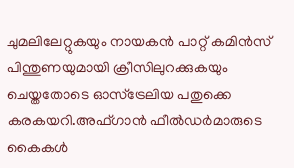ചുമലിലേറ്റുകയും നായകന്‍ പാറ്റ് കമിന്‍സ് പിന്തുണയുമായി ക്രീസിലുറക്കുകയും ചെയ്തതോടെ ഓസ്ട്രേലിയ പതുക്കെ കരകയറി.അഫ്ഗാന്‍ ഫീല്‍ഡര്‍മാരുടെ കൈകള്‍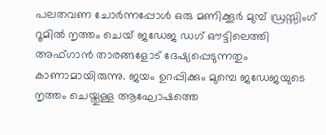പലതവണ ചോര്‍ന്നപ്പോള്‍ ഒരു മണിക്കൂര്‍ മുമ്പ് ഡ്രസ്സിംഗ് റൂമില്‍ നൃത്തം ചെയ് ജഡേജ ഡഗ് ഔട്ടിലെത്തി അഫ്ഗാന്‍ താരങ്ങളോട് ദേഷ്യപ്പെടുന്നതും കാണാമായിരുന്നു. ജയം ഉറപ്പിക്കും മുമ്പെ ജഡേജയുടെ നൃത്തം ചെയ്തുള്ള ആഘോഷത്തെ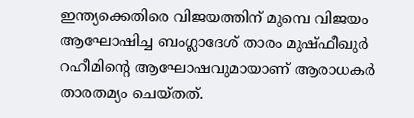ഇന്ത്യക്കെതിരെ വിജയത്തിന് മുമ്പെ വിജയം ആഘോഷിച്ച ബംഗ്ലാദേശ് താരം മുഷ്ഫീഖുര്‍ റഹീമിന്‍റെ ആഘോഷവുമായാണ് ആരാധകര്‍ താരതമ്യം ചെയ്തത്.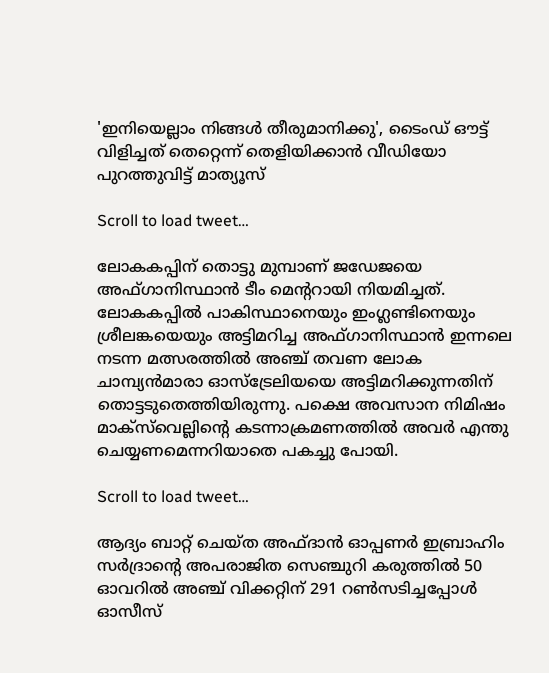'ഇനിയെല്ലാം നിങ്ങൾ തീരുമാനിക്കു', ടൈംഡ് ഔട്ട് വിളിച്ചത് തെറ്റെന്ന് തെളിയിക്കാൻ വീഡിയോ പുറത്തുവിട്ട് മാത്യൂസ്

Scroll to load tweet…

ലോകകപ്പിന് തൊട്ടു മുമ്പാണ് ജഡേജയെ അഫ്ഗാനിസ്ഥാന്‍ ടീം മെന്‍ററായി നിയമിച്ചത്. ലോകകപ്പില്‍ പാകിസ്ഥാനെയും ഇംഗ്ലണ്ടിനെയും ശ്രീലങ്കയെയും അട്ടിമറിച്ച അഫ്ഗാനിസ്ഥാന്‍ ഇന്നലെ നടന്ന മത്സരത്തില്‍ അഞ്ച് തവണ ലോക ചാമ്പ്യന്‍മാരാ ഓസ്ട്രേലിയയെ അട്ടിമറിക്കുന്നതിന് തൊട്ടടുതെത്തിയിരുന്നു. പക്ഷെ അവസാന നിമിഷം മാക്സ്‌വെല്ലിന്‍റെ കടന്നാക്രമണത്തില്‍ അവര്‍ എന്തു ചെയ്യണമെന്നറിയാതെ പകച്ചു പോയി.

Scroll to load tweet…

ആദ്യം ബാറ്റ് ചെയ്ത അഫ്ദാന്‍ ഓപ്പണര്‍ ഇബ്രാഹിം സര്‍ദ്രാന്‍റെ അപരാജിത സെഞ്ചുറി കരുത്തില്‍ 50 ഓവറില്‍ അഞ്ച് വിക്കറ്റിന് 291 റണ്‍സടിച്ചപ്പോള്‍ ഓസീസ്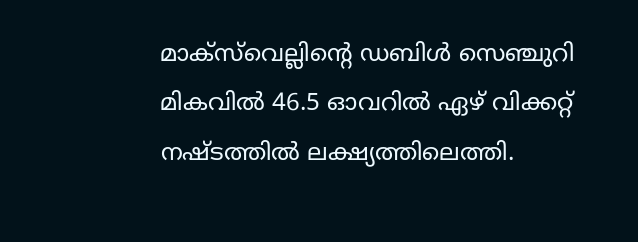മാക്സ്‌വെല്ലിന്‍റെ ഡബിള്‍ സെഞ്ചുറി മികവില്‍ 46.5 ഓവറില്‍ ഏഴ് വിക്കറ്റ് നഷ്ടത്തില്‍ ലക്ഷ്യത്തിലെത്തി.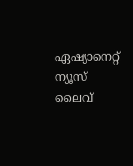ഏഷ്യാനെറ്റ് ന്യൂസ് ലൈവ്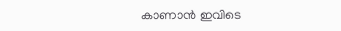കാണാന്‍ ഇവിടെ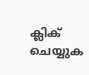ക്ലിക് ചെയ്യുക